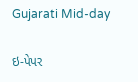Gujarati Mid-day

ઇ-પેપર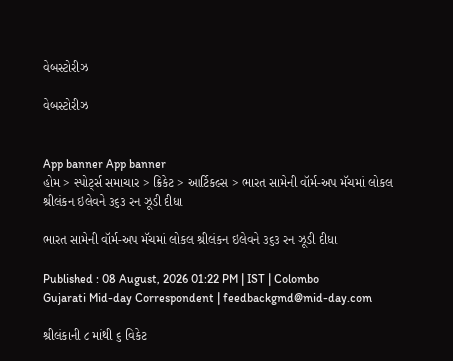વેબસ્ટોરીઝ

વેબસ્ટોરીઝ


App banner App banner
હોમ > સ્પોર્ટ્સ સમાચાર > ક્રિકેટ > આર્ટિકલ્સ > ભારત સામેની વૉર્મ-અપ મૅચમાં લોકલ શ્રીલંકન ઇલેવને ૩૬૩ રન ઝૂડી દીધા

ભારત સામેની વૉર્મ-અપ મૅચમાં લોકલ શ્રીલંકન ઇલેવને ૩૬૩ રન ઝૂડી દીધા

Published : 08 August, 2026 01:22 PM | IST | Colombo
Gujarati Mid-day Correspondent | feedbackgmd@mid-day.com

શ્રીલંકાની ૮ માંથી ૬ વિકેટ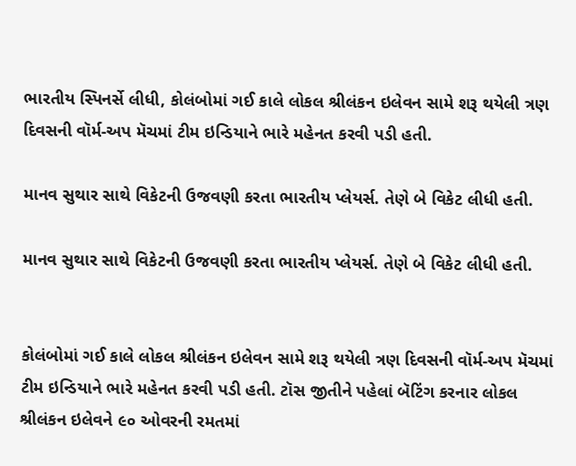ભારતીય સ્પિનર્સે લીધી, કોલંબોમાં ગઈ કાલે લોકલ શ્રીલંકન ઇલેવન સામે શરૂ થયેલી ત્રણ દિવસની વૉર્મ-અપ મૅચમાં ટીમ ઇન્ડિયાને ભારે મહેનત કરવી પડી હતી.

માનવ સુથાર સાથે વિકેટની ઉજવણી કરતા ભારતીય પ્લેયર્સ. તેણે બે વિકેટ લીધી હતી.

માનવ સુથાર સાથે વિકેટની ઉજવણી કરતા ભારતીય પ્લેયર્સ. તેણે બે વિકેટ લીધી હતી.


કોલંબોમાં ગઈ કાલે લોકલ શ્રીલંકન ઇલેવન સામે શરૂ થયેલી ત્રણ દિવસની વૉર્મ-અપ મૅચમાં ટીમ ઇન્ડિયાને ભારે મહેનત કરવી પડી હતી. ટૉસ જીતીને પહેલાં બૅટિંગ કરનાર લોકલ શ્રીલંકન ઇલેવને ૯૦ ઓવરની રમતમાં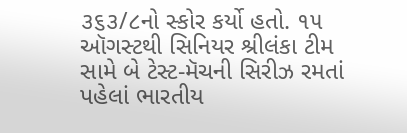૩૬૩/૮નો સ્કોર કર્યો હતો. ૧૫ ઑગસ્ટથી સિનિયર શ્રીલંકા ટીમ સામે બે ટેસ્ટ-મૅચની સિરીઝ રમતાં પહેલાં ભારતીય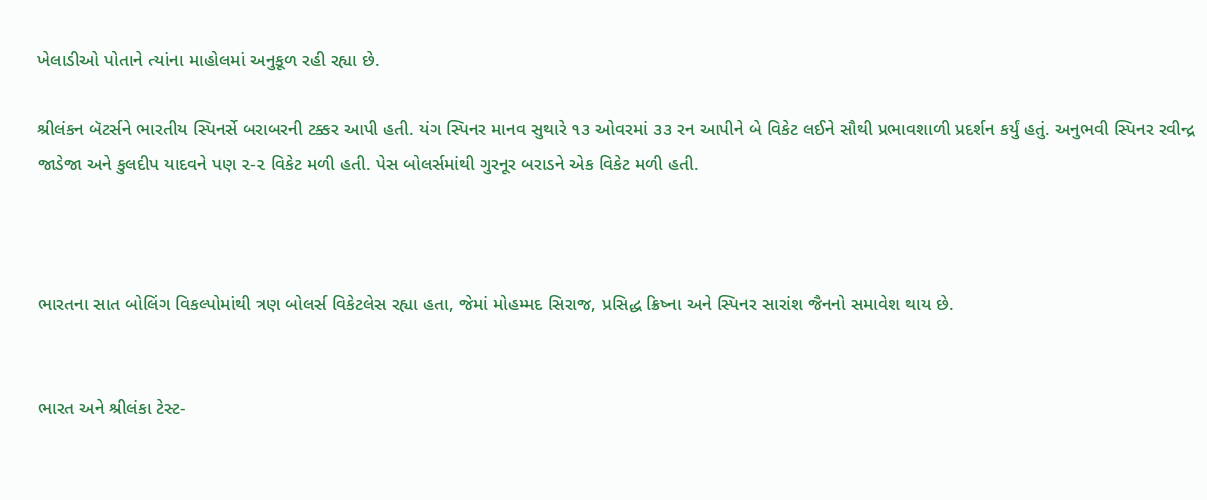ખેલાડીઓ પોતાને ત્યાંના માહોલમાં અનુકૂળ રહી રહ્યા છે.

શ્રીલંકન બૅટર્સને ભારતીય સ્પિનર્સે બરાબરની ટક્કર આપી હતી. યંગ સ્પિનર માનવ સુથારે ૧૩ ઓવરમાં ૩૩ રન આપીને બે વિકેટ લઈને સૌથી પ્રભાવશાળી પ્રદર્શન કર્યું હતું. અનુભવી સ્પિનર રવીન્દ્ર જાડેજા અને કુલદીપ યાદવને પણ ૨-૨ વિકેટ મળી હતી. પેસ બોલર્સમાંથી ગુરનૂર બરાડને એક વિકેટ મળી હતી.



ભારતના સાત બોલિંગ વિકલ્પોમાંથી ત્રણ બોલર્સ વિકેટલેસ રહ્યા હતા, જેમાં મોહમ્મદ સિરાજ, પ્રસિદ્ધ ક્રિષ્ના અને સ્પિનર સારાંશ જૈનનો સમાવેશ થાય છે.


ભારત અને શ્રીલંકા ટેસ્ટ-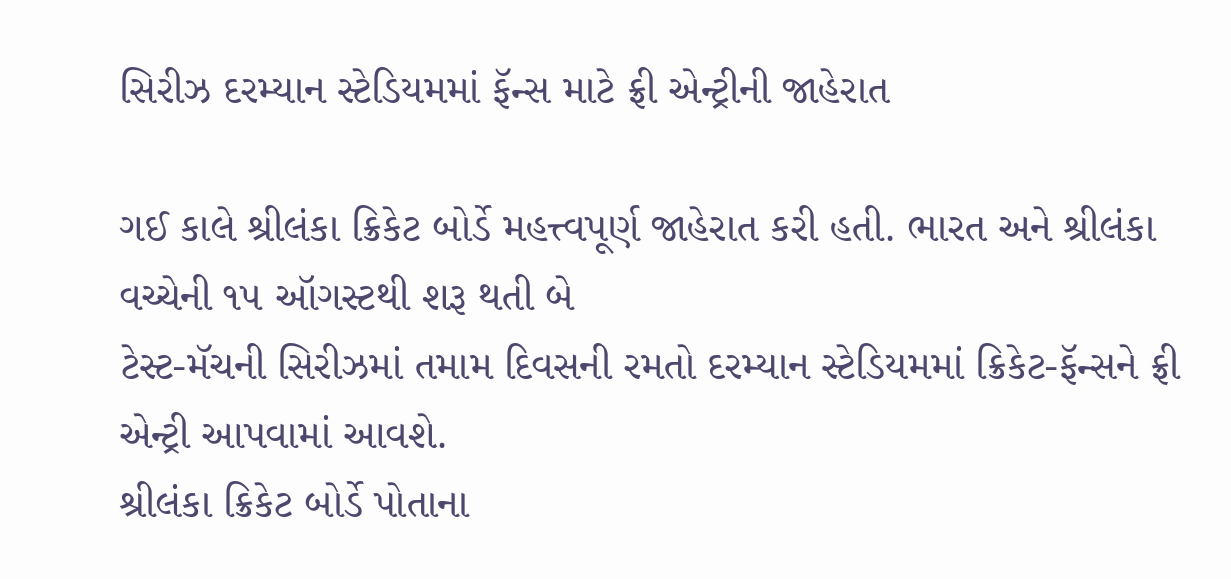સિરીઝ દરમ્યાન સ્ટેડિયમમાં ફૅન્સ માટે ફ્રી એન્ટ્રીની જાહેરાત

ગઈ કાલે શ્રીલંકા ક્રિકેટ બોર્ડે મહત્ત્વપૂર્ણ જાહેરાત કરી હતી. ભારત અને શ્રીલંકા વચ્ચેની ૧૫ ઑગસ્ટથી શરૂ થતી બે
ટેસ્ટ-મૅચની સિરીઝમાં તમામ દિવસની રમતો દરમ્યાન સ્ટેડિયમમાં ક્રિકેટ-ફૅન્સને ફ્રી એન્ટ્રી આપવામાં આવશે.
શ્રીલંકા ક્રિકેટ બોર્ડે પોતાના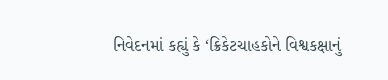નિવેદનમાં કહ્યું કે ‘ક્રિકેટચાહકોને વિશ્વકક્ષાનું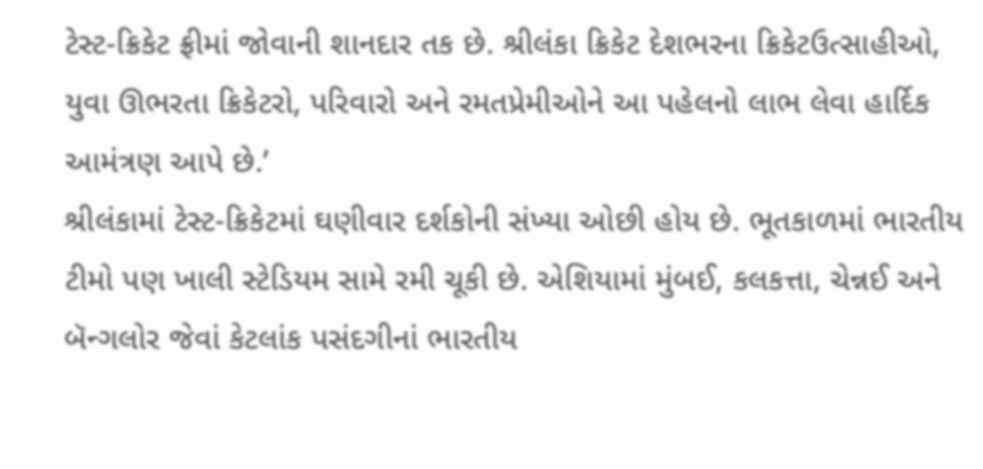ટેસ્ટ-ક્રિકેટ ફ્રીમાં જોવાની શાનદાર તક છે. શ્રીલંકા ક્રિકેટ દેશભરના ક્રિકેટઉત્સાહીઓ, યુવા ઊભરતા ક્રિકેટરો, પરિવારો અને રમતપ્રેમીઓને આ પહેલનો લાભ લેવા હાર્દિક આમંત્રણ આપે છે.’
શ્રીલંકામાં ટેસ્ટ-ક્રિકેટમાં ઘણીવાર દર્શકોની સંખ્યા ઓછી હોય છે. ભૂતકાળમાં ભારતીય ટીમો પણ ખાલી સ્ટેડિયમ સામે રમી ચૂકી છે. એશિયામાં મુંબઈ, કલકત્તા, ચેન્નઈ અને બૅન્ગલોર જેવાં કેટલાંક પસંદગીનાં ભારતીય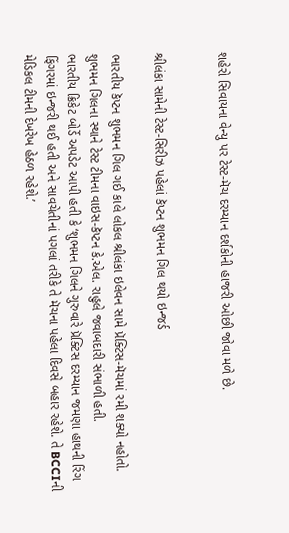શહેરો સિવાયના વેન્યુ પર ટેસ્ટ-મૅચ દરમ્યાન દર્શકોની હાજરી ઓછી જોવા મળે છે.


શ્રીલંકા સામેની ટેસ્ટ-સિરીઝ પહેલાં કૅપ્ટન શુભમન ગિલ થયો ઇન્જર્ડ

ભારતીય કૅપ્ટન શુભમન ગિલ ગઈ કાલે લોકલ શ્રીલંકા ઇલેવન સામે પ્રૅક્ટિસ-મૅચમાં રમી શક્યો નહોતો. શુભમન ગિલના સ્થાને ટેસ્ટ ટીમના વાઇસ-કૅપ્ટન કે.એલ. રાહુલે જવાબદારી સંભાળી હતી.
ભારતીય ક્રિકેટ બોર્ડે અપડેટ આપી હતી કે ‘શુભમન ગિલને ગુરુવારે પ્રૅક્ટિસ દરમ્યાન જમણા હાથની રિંગ ફિંગરમાં ઇન્જરી થઈ હતી અને સાવચેતીનાં પગલાં તરીકે તે મૅચના પહેલા દિવસે બહાર રહેશે. તે BCCIની મેડિકલ ટીમની દેખરેખ હેઠળ રહેશે.’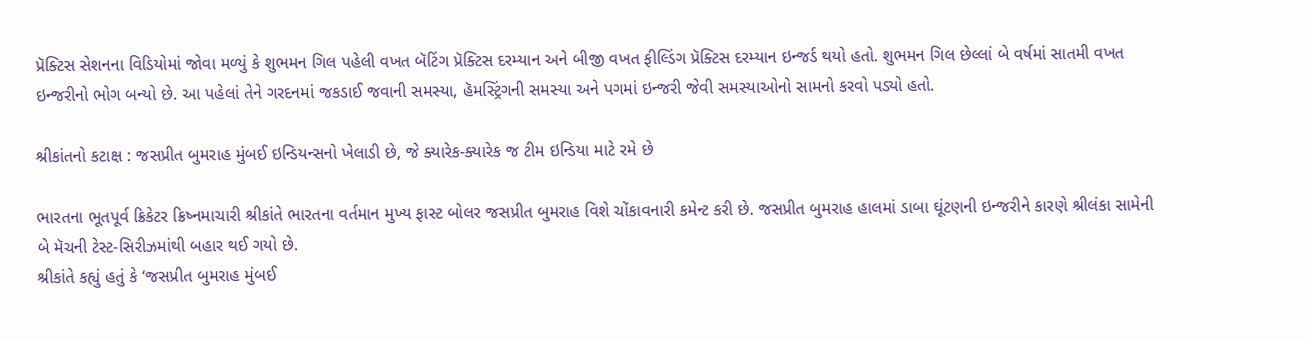પ્રૅક્ટિસ સેશનના વિડિયોમાં જોવા મળ્યું કે શુભમન ગિલ પહેલી વખત બૅટિંગ પ્રૅક્ટિસ દરમ્યાન અને બીજી વખત ફીલ્ડિંગ પ્રૅક્ટિસ દરમ્યાન ઇન્જર્ડ થયો હતો. શુભમન ગિલ છેલ્લાં બે વર્ષમાં સાતમી વખત ઇન્જરીનો ભોગ બન્યો છે. આ પહેલાં તેને ગરદનમાં જકડાઈ જવાની સમસ્યા, હૅમસ્ટ્રિંગની સમસ્યા અને પગમાં ઇન્જરી જેવી સમસ્યાઓનો સામનો કરવો પડ્યો હતો.

શ્રીકાંતનો કટાક્ષ : જસપ્રીત બુમરાહ મુંબઈ ઇન્ડિયન્સનો ખેલાડી છે, જે ક્યારેક-ક્યારેક જ ટીમ ઇન્ડિયા માટે રમે છે

ભારતના ભૂતપૂર્વ ક્રિકેટર ક્રિષ્નમાચારી શ્રીકાંતે ભારતના વર્તમાન મુખ્ય ફાસ્ટ બોલર જસપ્રીત બુમરાહ વિશે ચોંકાવનારી કમેન્ટ કરી છે. જસપ્રીત બુમરાહ હાલમાં ડાબા ઘૂંટણની ઇન્જરીને કારણે શ્રીલંકા સામેની બે મૅચની ટેસ્ટ-સિરીઝમાંથી બહાર થઈ ગયો છે.
શ્રીકાંતે કહ્યું હતું કે ‘જસપ્રીત બુમરાહ મુંબઈ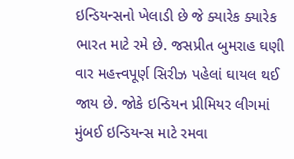ઇન્ડિયન્સનો ખેલાડી છે જે ક્યારેક ક્યારેક ભારત માટે રમે છે. જસપ્રીત બુમરાહ ઘણી વાર મહત્ત્વપૂર્ણ સિરીઝ પહેલાં ઘાયલ થઈ જાય છે. જોકે ઇન્ડિયન પ્રીમિયર લીગમાં મુંબઈ ઇન્ડિયન્સ માટે રમવા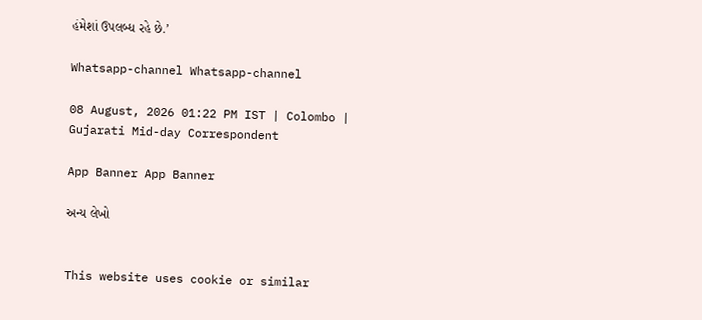હંમેશાં ઉપલબ્ધ રહે છે.’

Whatsapp-channel Whatsapp-channel

08 August, 2026 01:22 PM IST | Colombo | Gujarati Mid-day Correspondent

App Banner App Banner

અન્ય લેખો


This website uses cookie or similar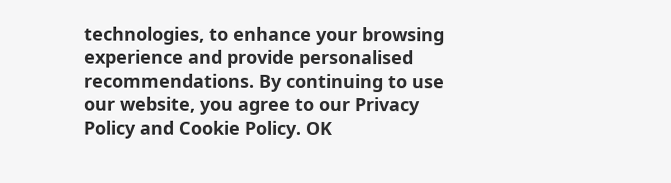technologies, to enhance your browsing experience and provide personalised recommendations. By continuing to use our website, you agree to our Privacy Policy and Cookie Policy. OK